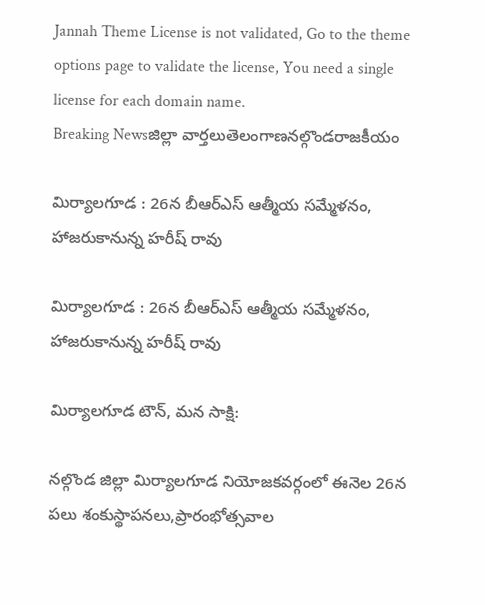Jannah Theme License is not validated, Go to the theme options page to validate the license, You need a single license for each domain name.
Breaking Newsజిల్లా వార్తలుతెలంగాణనల్గొండరాజకీయం

మిర్యాలగూడ : 26న బీఆర్ఎస్ ఆత్మీయ సమ్మేళనం, హాజరుకానున్న హరీష్ రావు

మిర్యాలగూడ : 26న బీఆర్ఎస్ ఆత్మీయ సమ్మేళనం, హాజరుకానున్న హరీష్ రావు

మిర్యాలగూడ టౌన్, మన సాక్షి:

నల్గొండ జిల్లా మిర్యాలగూడ నియోజకవర్గంలో ఈనెల 26న పలు శంకుస్థాపనలు,ప్రారంభోత్సవాల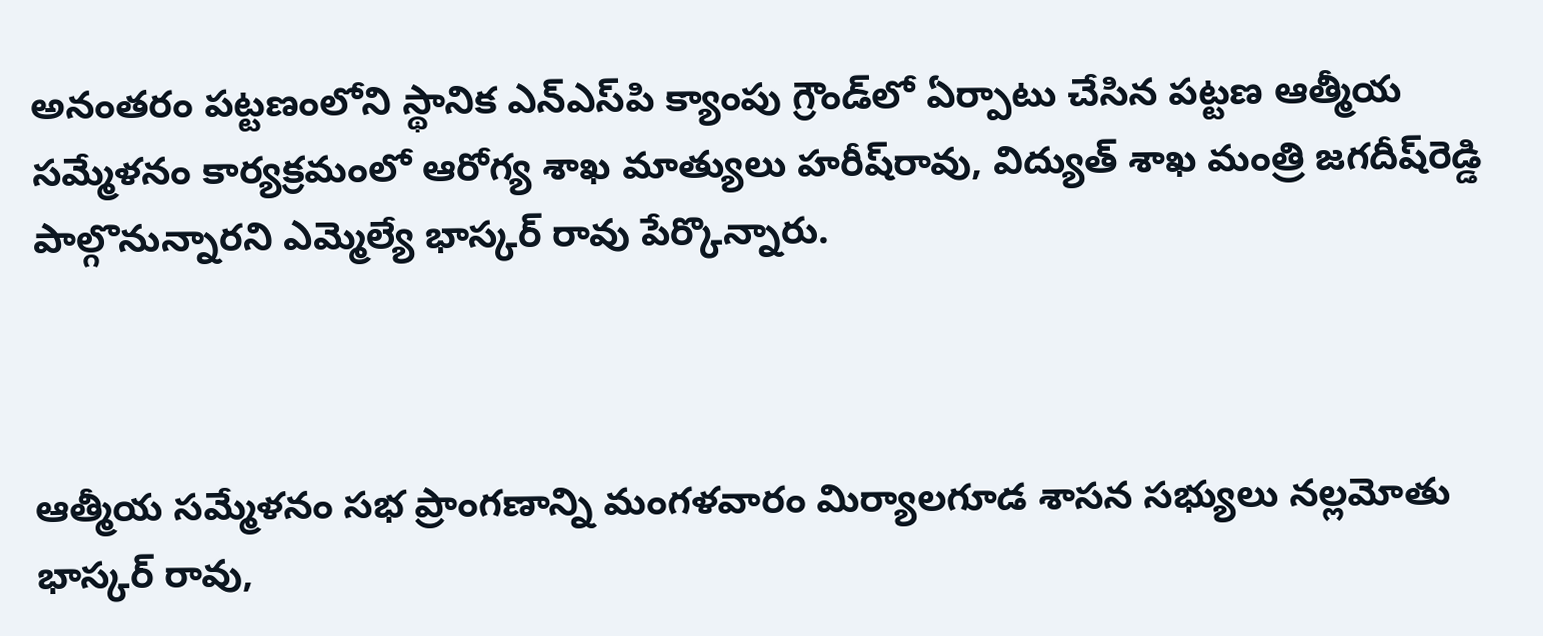అనంతరం పట్టణంలోని స్థానిక ఎన్‌ఎస్‌పి క్యాంపు గ్రౌండ్‌లో ఏర్పాటు చేసిన పట్టణ ఆత్మీయ సమ్మేళనం కార్యక్రమంలో ఆరోగ్య శాఖ మాత్యులు హరీష్‌రావు, విద్యుత్ శాఖ మంత్రి జగదీష్‌రెడ్డి పాల్గొనున్నారని ఎమ్మెల్యే భాస్కర్ రావు పేర్కొన్నారు.



ఆత్మీయ సమ్మేళనం సభ ప్రాంగణాన్ని మంగళవారం మిర్యాలగూడ శాసన సభ్యులు నల్లమోతు భాస్కర్ రావు,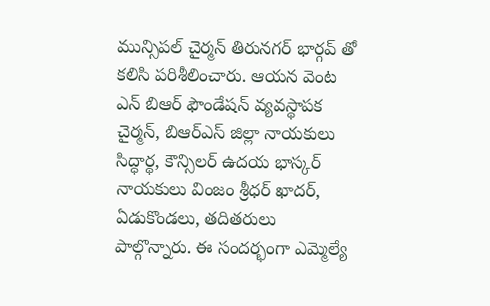మున్సిపల్ చైర్మన్ తిరునగర్ భార్గవ్ తో కలిసి పరిశీలించారు. ఆయన వెంట ఎన్ బిఆర్ ఫౌండేషన్ వ్యవస్థాపక చైర్మన్, బిఆర్ఎస్ జిల్లా నాయకులు సిద్ధార్థ, కౌన్సిలర్ ఉదయ భాస్కర్ నాయకులు వింజం శ్రీధర్ ఖాదర్, ఏడుకొండలు, తదితరులు పాల్గొన్నారు. ఈ సందర్భంగా ఎమ్మెల్యే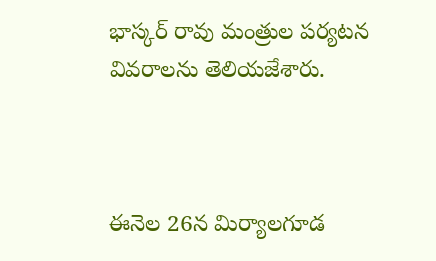భాస్కర్ రావు మంత్రుల పర్యటన వివరాలను తెలియజేశారు.



ఈనెల 26న మిర్యాలగూడ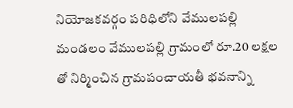నియోజకవర్గం పరిధిలోని వేములపల్లి మండలం వేములపల్లి గ్రామంలో రూ.20 లక్షల తో నిర్మించిన గ్రామపంచాయతీ భవనాన్ని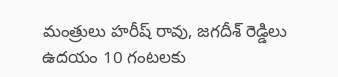మంత్రులు హరీష్ రావు, జగదీశ్ రెడ్డిలు ఉదయం 10 గంటలకు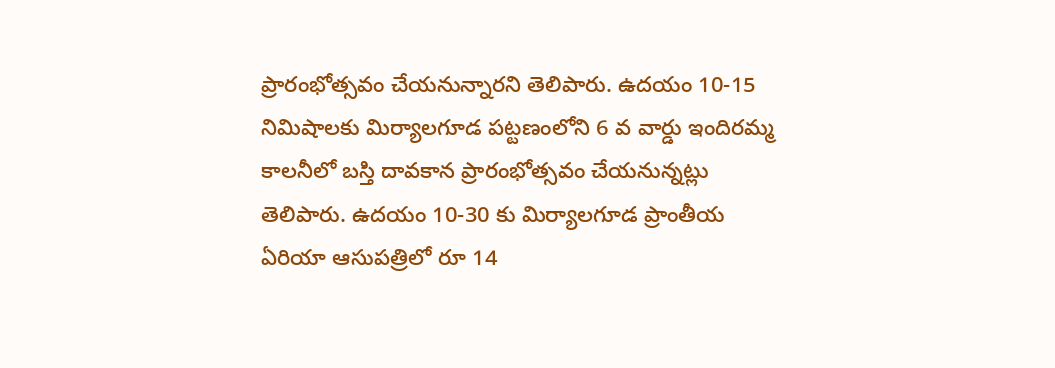ప్రారంభోత్సవం చేయనున్నారని తెలిపారు. ఉదయం 10-15 నిమిషాలకు మిర్యాలగూడ పట్టణంలోని 6 వ వార్డు ఇందిరమ్మ కాలనీలో బస్తి దావకాన ప్రారంభోత్సవం చేయనున్నట్లు తెలిపారు. ఉదయం 10-30 కు మిర్యాలగూడ ప్రాంతీయ ఏరియా ఆసుపత్రిలో రూ 14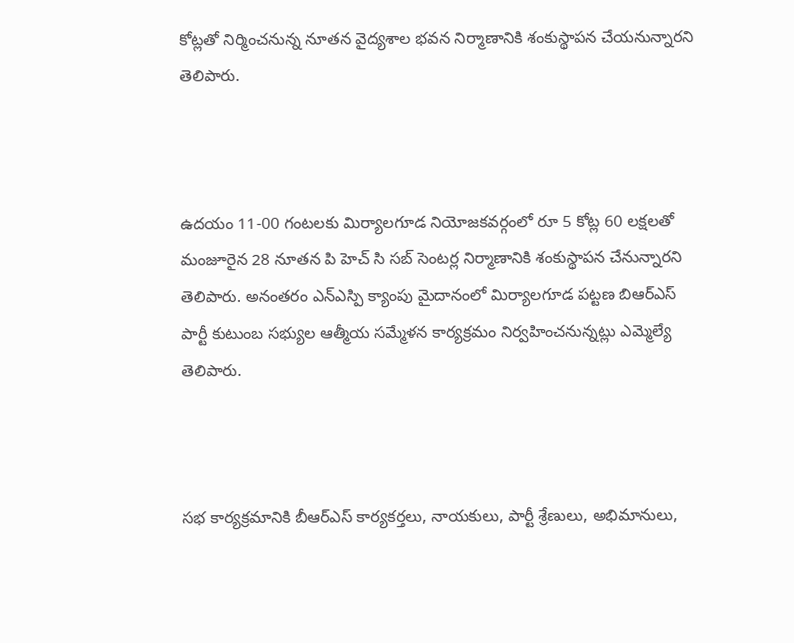కోట్లతో నిర్మించనున్న నూతన వైద్యశాల భవన నిర్మాణానికి శంకుస్థాపన చేయనున్నారని తెలిపారు.



ఉదయం 11-00 గంటలకు మిర్యాలగూడ నియోజకవర్గంలో రూ 5 కోట్ల 60 లక్షలతో మంజూరైన 28 నూతన పి హెచ్ సి సబ్ సెంటర్ల నిర్మాణానికి శంకుస్థాపన చేనున్నారని తెలిపారు. అనంతరం ఎన్ఎస్పి క్యాంపు మైదానంలో మిర్యాలగూడ పట్టణ బిఆర్ఎస్ పార్టీ కుటుంబ సభ్యుల ఆత్మీయ సమ్మేళన కార్యక్రమం నిర్వహించనున్నట్లు ఎమ్మెల్యే తెలిపారు.



సభ కార్యక్రమానికి బీఆర్ఎస్ కార్యకర్తలు, నాయకులు, పార్టీ శ్రేణులు, అభిమానులు,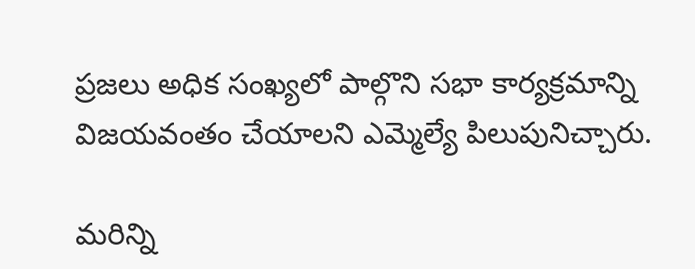ప్రజలు అధిక సంఖ్యలో పాల్గొని సభా కార్యక్రమాన్ని విజయవంతం చేయాలని ఎమ్మెల్యే పిలుపునిచ్చారు.

మరిన్ని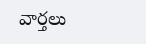వార్తలు